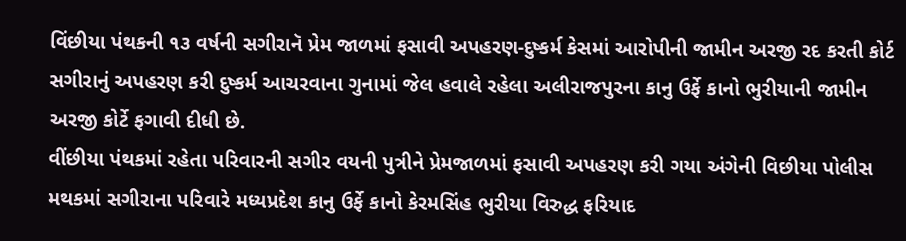વિંછીયા પંથકની ૧૩ વર્ષની સગીરાનૅ પ્રેમ જાળમાં ફસાવી અપહરણ-દુષ્કર્મ કેસમાં આરોપીની જામીન અરજી રદ કરતી કોર્ટ
સગીરાનું અપહરણ કરી દુષ્કર્મ આચરવાના ગુનામાં જેલ હવાલે રહેલા અલીરાજપુરના કાનુ ઉર્ફે કાનો ભુરીયાની જામીન અરજી કોર્ટે ફગાવી દીધી છે.
વીંછીયા પંથકમાં રહેતા પરિવારની સગીર વયની પુત્રીને પ્રેમજાળમાં ફસાવી અપહરણ કરી ગયા અંગેની વિછીયા પોલીસ મથકમાં સગીરાના પરિવારે મધ્યપ્રદેશ કાનુ ઉર્ફે કાનો કેરમસિંહ ભુરીયા વિરુદ્ધ ફરિયાદ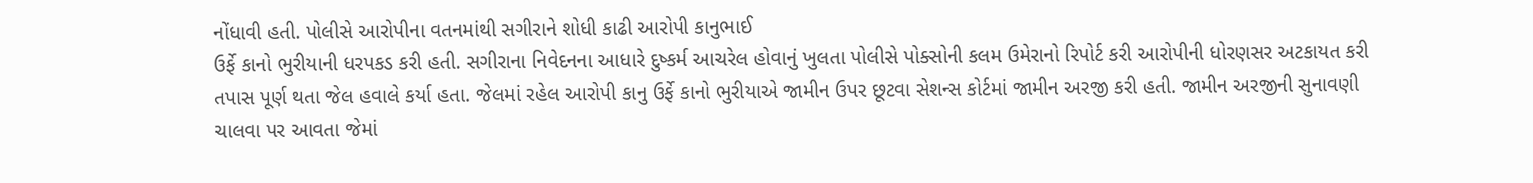નોંધાવી હતી. પોલીસે આરોપીના વતનમાંથી સગીરાને શોધી કાઢી આરોપી કાનુભાઈ
ઉર્ફે કાનો ભુરીયાની ધરપકડ કરી હતી. સગીરાના નિવેદનના આધારે દુષ્કર્મ આચરેલ હોવાનું ખુલતા પોલીસે પોક્સોની કલમ ઉમેરાનો રિપોર્ટ કરી આરોપીની ધોરણસર અટકાયત કરી તપાસ પૂર્ણ થતા જેલ હવાલે કર્યા હતા. જેલમાં રહેલ આરોપી કાનુ ઉર્ફે કાનો ભુરીયાએ જામીન ઉપર છૂટવા સેશન્સ કોર્ટમાં જામીન અરજી કરી હતી. જામીન અરજીની સુનાવણી ચાલવા પર આવતા જેમાં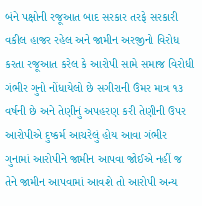બંને પક્ષોની રજૂઆત બાદ સરકાર તરફે સરકારી વકીલ હાજર રહેલ અને જામીન અરજીનો વિરોધ કરતા રજૂઆત કરેલ કે આરોપી સામે સમાજ વિરોધી
ગંભીર ગુનો નોંધાયેલો છે સગીરાની ઉંમર માત્ર ૧૩ વર્ષની છે અને તેણીનું અપહરણ કરી તેણીની ઉપર આરોપીએ દુષ્કર્મ આચરેલું હોય આવા ગંભીર ગુનામાં આરોપીને જામીન આપવા જોઈએ નહીં જ તેને જામીન આપવામાં આવશે તો આરોપી અન્ય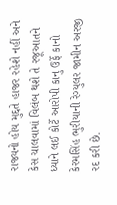રાજ્યનો હોય મુદ્દતે હાજર રહેશે નહીં અને કેસ ચાલવામાં વિલંબ થશે તે રજૂઆતને ધ્યાને લઈ કોર્ટે આરોપી કાનુ ઉર્ફે કાનો કેરમસિંહ ભુરીયાની રેગ્યુલર જામીન અરજી રદ કરી છે.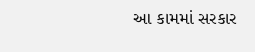આ કામમાં સરકાર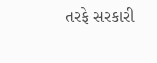તરફે સરકારી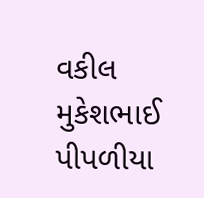વકીલ મુકેશભાઈ પીપળીયા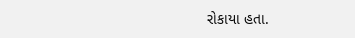રોકાયા હતા.